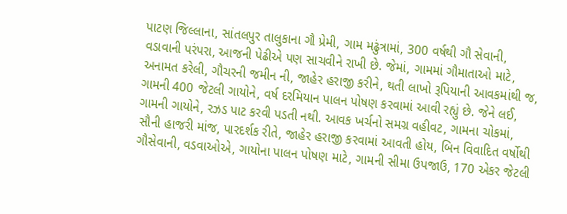પાટણ જિલ્લાના, સાંતલપુર તાલુકાના ગૌ પ્રેમી, ગામ મઢુંત્રામાં, 300 વર્ષથી ગૌ સેવાની, વડાવાની પરંપરા, આજની પેઢીએ પણ સાચવીને રાખી છે. જેમાં, ગામમાં ગૌમાતાઓ માટે, અનામત કરેલી, ગૌચરની જમીન ની, જાહેર હરાજી કરીને, થતી લાખો રૂપિયાની આવકમાંથી જ, ગામની 400 જેટલી ગાયોને, વર્ષ દરમિયાન પાલન પોષણ કરવામાં આવી રહ્યું છે. જેને લઈ, ગામની ગાયોને, રઝડ પાટ કરવી પડતી નથી. આવક ખર્ચનો સમગ્ર વહીવટ, ગામના ચોકમાં, સૌની હાજરી માંજ, પારદર્શક રીતે, જાહેર હરાજી કરવામાં આવતી હોય, બિન વિવાદિત વર્ષોથી ગૌસેવાની, વડવાઓએ, ગાયોના પાલન પોષણ માટે, ગામની સીમા ઉપજાઉ, 170 એકર જેટલી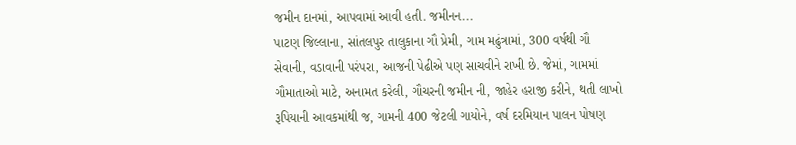જમીન દાનમાં, આપવામાં આવી હતી. જમીનન...
પાટણ જિલ્લાના, સાંતલપુર તાલુકાના ગૌ પ્રેમી, ગામ મઢુંત્રામાં, 300 વર્ષથી ગૌ સેવાની, વડાવાની પરંપરા, આજની પેઢીએ પણ સાચવીને રાખી છે. જેમાં, ગામમાં ગૌમાતાઓ માટે, અનામત કરેલી, ગૌચરની જમીન ની, જાહેર હરાજી કરીને, થતી લાખો રૂપિયાની આવકમાંથી જ, ગામની 400 જેટલી ગાયોને, વર્ષ દરમિયાન પાલન પોષણ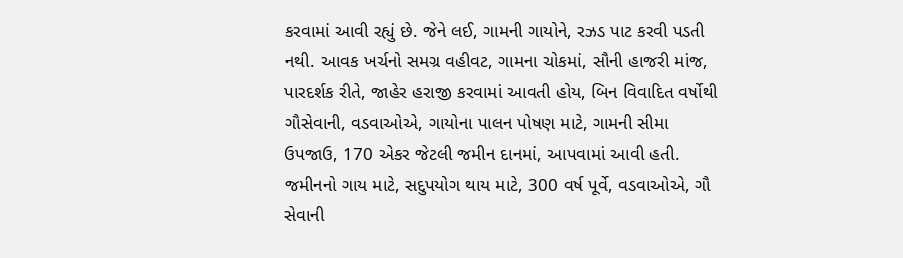કરવામાં આવી રહ્યું છે. જેને લઈ, ગામની ગાયોને, રઝડ પાટ કરવી પડતી નથી. આવક ખર્ચનો સમગ્ર વહીવટ, ગામના ચોકમાં, સૌની હાજરી માંજ, પારદર્શક રીતે, જાહેર હરાજી કરવામાં આવતી હોય, બિન વિવાદિત વર્ષોથી ગૌસેવાની, વડવાઓએ, ગાયોના પાલન પોષણ માટે, ગામની સીમા ઉપજાઉ, 170 એકર જેટલી જમીન દાનમાં, આપવામાં આવી હતી. જમીનનો ગાય માટે, સદુપયોગ થાય માટે, 300 વર્ષ પૂર્વે, વડવાઓએ, ગૌ સેવાની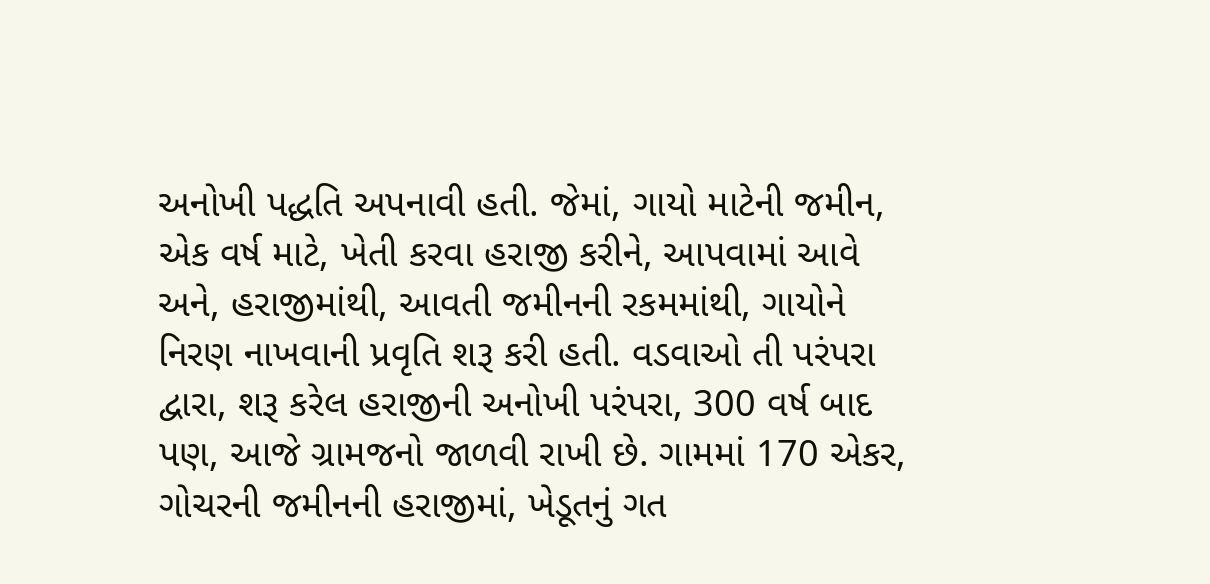અનોખી પદ્ધતિ અપનાવી હતી. જેમાં, ગાયો માટેની જમીન, એક વર્ષ માટે, ખેતી કરવા હરાજી કરીને, આપવામાં આવે અને, હરાજીમાંથી, આવતી જમીનની રકમમાંથી, ગાયોને નિરણ નાખવાની પ્રવૃતિ શરૂ કરી હતી. વડવાઓ તી પરંપરા દ્વારા, શરૂ કરેલ હરાજીની અનોખી પરંપરા, 300 વર્ષ બાદ પણ, આજે ગ્રામજનો જાળવી રાખી છે. ગામમાં 170 એકર, ગોચરની જમીનની હરાજીમાં, ખેડૂતનું ગત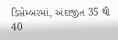ડિસેમ્બરમાં, અંદાજીત 35 થી 40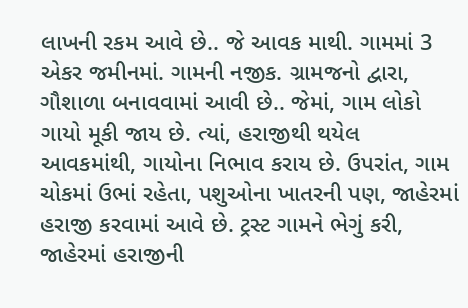લાખની રકમ આવે છે.. જે આવક માથી. ગામમાં 3 એકર જમીનમાં. ગામની નજીક. ગ્રામજનો દ્વારા, ગૌશાળા બનાવવામાં આવી છે.. જેમાં, ગામ લોકો ગાયો મૂકી જાય છે. ત્યાં, હરાજીથી થયેલ આવકમાંથી, ગાયોના નિભાવ કરાય છે. ઉપરાંત, ગામ ચોકમાં ઉભાં રહેતા, પશુઓના ખાતરની પણ, જાહેરમાં હરાજી કરવામાં આવે છે. ટ્રસ્ટ ગામને ભેગું કરી, જાહેરમાં હરાજીની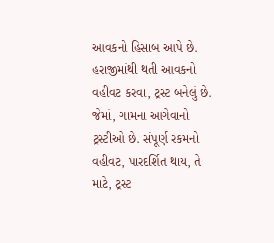આવકનો હિસાબ આપે છે. હરાજીમાંથી થતી આવકનો વહીવટ કરવા, ટ્રસ્ટ બનેલું છે. જેમાં, ગામના આગેવાનો ટ્રસ્ટીઓ છે. સંપૂર્ણ રકમનો વહીવટ, પારદર્શિત થાય, તે માટે, ટ્રસ્ટ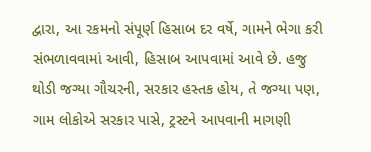દ્વારા, આ રકમનો સંપૂર્ણ હિસાબ દર વર્ષે, ગામને ભેગા કરી સંભળાવવામાં આવી, હિસાબ આપવામાં આવે છે. હજુ થોડી જગ્યા ગૌચરની, સરકાર હસ્તક હોય, તે જગ્યા પણ, ગામ લોકોએ સરકાર પાસે, ટ્રસ્ટને આપવાની માગણી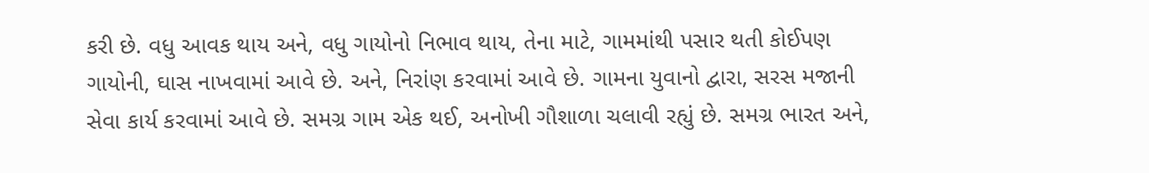કરી છે. વધુ આવક થાય અને, વધુ ગાયોનો નિભાવ થાય, તેના માટે, ગામમાંથી પસાર થતી કોઈપણ ગાયોની, ઘાસ નાખવામાં આવે છે. અને, નિરાંણ કરવામાં આવે છે. ગામના યુવાનો દ્વારા, સરસ મજાની સેવા કાર્ય કરવામાં આવે છે. સમગ્ર ગામ એક થઈ, અનોખી ગૌશાળા ચલાવી રહ્યું છે. સમગ્ર ભારત અને,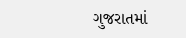ગુજરાતમાં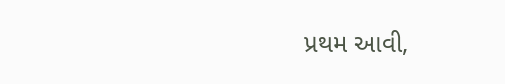પ્રથમ આવી,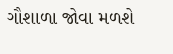ગૌશાળા જોવા મળશે